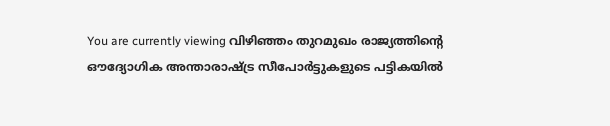You are currently viewing വിഴിഞ്ഞം തുറമുഖം രാജ്യത്തിന്റെ ഔദ്യോഗിക അന്താരാഷ്ട്ര സീപോർട്ടുകളുടെ പട്ടികയിൽ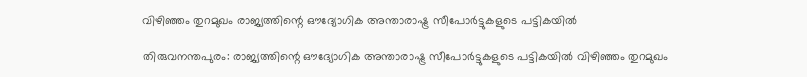വിഴിഞ്ഞം തുറമുഖം രാജ്യത്തിന്റെ ഔദ്യോഗിക അന്താരാഷ്ട്ര സീപോർട്ടുകളുടെ പട്ടികയിൽ

തിരുവനന്തപുരം: രാജ്യത്തിന്റെ ഔദ്യോഗിക അന്താരാഷ്ട്ര സീപോർട്ടുകളുടെ പട്ടികയിൽ വിഴിഞ്ഞം തുറമുഖം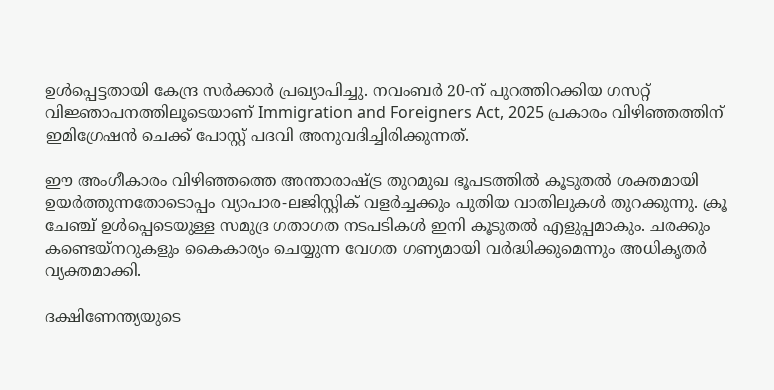ഉൾപ്പെട്ടതായി കേന്ദ്ര സർക്കാർ പ്രഖ്യാപിച്ചു. നവംബർ 20-ന് പുറത്തിറക്കിയ ഗസറ്റ് വിജ്ഞാപനത്തിലൂടെയാണ് Immigration and Foreigners Act, 2025 പ്രകാരം വിഴിഞ്ഞത്തിന് ഇമിഗ്രേഷൻ ചെക്ക് പോസ്റ്റ് പദവി അനുവദിച്ചിരിക്കുന്നത്.

ഈ അംഗീകാരം വിഴിഞ്ഞത്തെ അന്താരാഷ്ട്ര തുറമുഖ ഭൂപടത്തിൽ കൂടുതൽ ശക്തമായി ഉയർത്തുന്നതോടൊപ്പം വ്യാപാര-ലജിസ്റ്റിക് വളർച്ചക്കും പുതിയ വാതിലുകൾ തുറക്കുന്നു. ക്രൂ ചേഞ്ച് ഉൾപ്പെടെയുള്ള സമുദ്ര ഗതാഗത നടപടികൾ ഇനി കൂടുതൽ എളുപ്പമാകും. ചരക്കും കണ്ടെയ്നറുകളും കൈകാര്യം ചെയ്യുന്ന വേഗത ഗണ്യമായി വർദ്ധിക്കുമെന്നും അധികൃതർ വ്യക്തമാക്കി.

ദക്ഷിണേന്ത്യയുടെ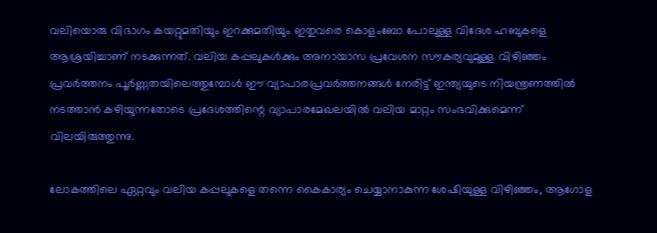വലിയൊരു വിഭാഗം കയറ്റുമതിയും ഇറക്കുമതിയും ഇതുവരെ കൊളംബോ പോലുള്ള വിദേശ ഹബുകളെ ആശ്രയിച്ചാണ് നടക്കുന്നത്. വലിയ കപ്പലുകൾക്കും അനായാസ പ്രവേശന സൗകര്യവുമുള്ള വിഴിഞ്ഞം പ്രവർത്തനം പൂർണ്ണതയിലെത്തുമ്പോൾ ഈ വ്യാപാരപ്രവർത്തനങ്ങൾ നേരിട്ട് ഇന്ത്യയുടെ നിയന്ത്രണത്തിൽ നടത്താൻ കഴിയുന്നതോടെ പ്രദേശത്തിന്റെ വ്യാപാരമേഖലയിൽ വലിയ മാറ്റം സംഭവിക്കുമെന്ന് വിലയിരുത്തുന്നു.

ലോകത്തിലെ ഏറ്റവും വലിയ കപ്പലുകളെ തന്നെ കൈകാര്യം ചെയ്യാനാകുന്ന ശേഷിയുള്ള വിഴിഞ്ഞം, ആഗോള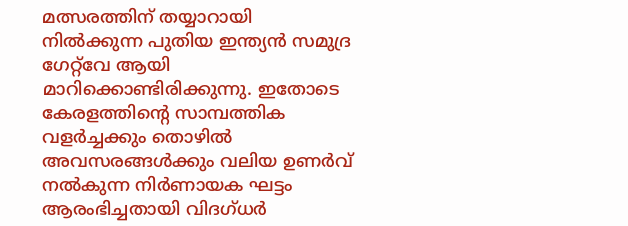മത്സരത്തിന് തയ്യാറായി നിൽക്കുന്ന പുതിയ ഇന്ത്യൻ സമുദ്ര ഗേറ്റ്‌വേ ആയി മാറിക്കൊണ്ടിരിക്കുന്നു. ഇതോടെ കേരളത്തിന്റെ സാമ്പത്തിക വളർച്ചക്കും തൊഴിൽ അവസരങ്ങൾക്കും വലിയ ഉണർവ് നൽകുന്ന നിർണായക ഘട്ടം ആരംഭിച്ചതായി വിദഗ്ധർ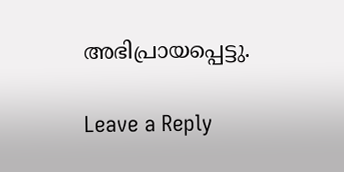അഭിപ്രായപ്പെട്ടു.

Leave a Reply